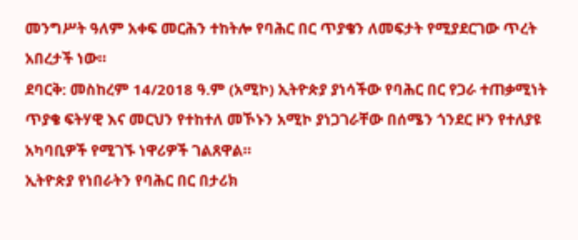መንግሥት ዓለም አቀፍ መርሕን ተከትሎ የባሕር በር ጥያቄን ለመፍታት የሚያደርገው ጥረት አበረታች ነው።
ደባርቅ: መስከረም 14/2018 ዓ.ም (አሚኮ) ኢትዮጵያ ያነሳችው የባሕር በር የጋራ ተጠቃሚነት ጥያቄ ፍትሃዊ እና መርህን የተከተለ መኾኑን አሚኮ ያነጋገራቸው በሰሜን ጎንደር ዞን የተለያዩ አካባቢዎች የሚገኙ ነዋሪዎች ገልጸዋል።
ኢትዮጵያ የነበራትን የባሕር በር በታሪክ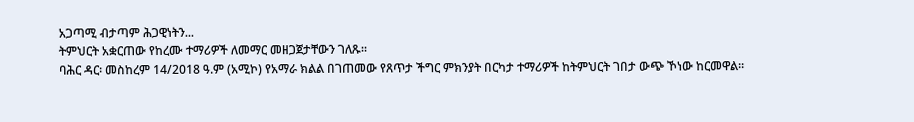አጋጣሚ ብታጣም ሕጋዊነትን...
ትምህርት አቋርጠው የከረሙ ተማሪዎች ለመማር መዘጋጀታቸውን ገለጹ።
ባሕር ዳር፡ መስከረም 14/2018 ዓ.ም (አሚኮ) የአማራ ክልል በገጠመው የጸጥታ ችግር ምክንያት በርካታ ተማሪዎች ከትምህርት ገበታ ውጭ ኾነው ከርመዋል።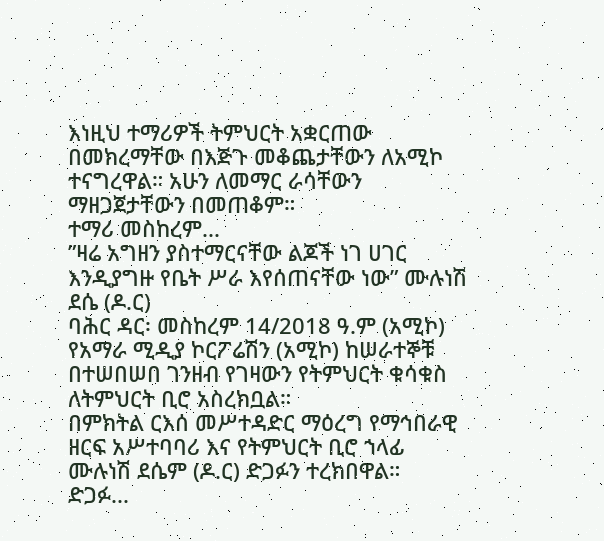እነዚህ ተማሪዎች ትምህርት አቋርጠው በመክረማቸው በእጅጉ መቆጨታቸውን ለአሚኮ ተናግረዋል። አሁን ለመማር ራሳቸውን ማዘጋጀታቸውን በመጠቆም።
ተማሪ መስከረም...
”ዛሬ አግዘን ያስተማርናቸው ልጆች ነገ ሀገር እንዲያግዙ የቤት ሥራ እየሰጠናቸው ነው” ሙሉነሽ ደሴ (ዶ.ር)
ባሕር ዳር፡ መስከረም 14/2018 ዓ.ም (አሚኮ) የአማራ ሚዲያ ኮርፖሬሽን (አሚኮ) ከሠራተኞቹ በተሠበሠበ ገንዘብ የገዛውን የትምህርት ቁሳቁስ ለትምህርት ቢሮ አስረክቧል።
በምክትል ርእሰ መሥተዳድር ማዕረግ የማኅበራዊ ዘርፍ አሥተባባሪ እና የትምህርት ቢሮ ኀላፊ ሙሉነሽ ደሴም (ዶ.ር) ድጋፉን ተረክበዋል።
ድጋፉ...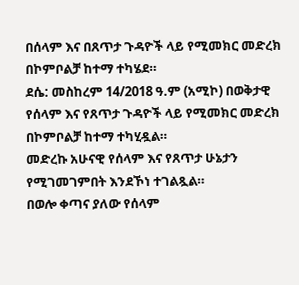በሰላም እና በጸጥታ ጉዳዮች ላይ የሚመክር መድረክ በኮምቦልቻ ከተማ ተካሄደ።
ደሴ: መስከረም 14/2018 ዓ.ም (አሚኮ) በወቅታዊ የሰላም እና የጸጥታ ጉዳዮች ላይ የሚመክር መድረክ በኮምቦልቻ ከተማ ተካሂዷል።
መድረኩ አሁናዊ የሰላም እና የጸጥታ ሁኔታን የሚገመገምበት እንደኾነ ተገልጿል።
በወሎ ቀጣና ያለው የሰላም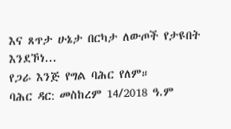እና ጸጥታ ሁኔታ በርካታ ለውጦች የታዩበት እንደኾነ...
የጋራ እንጅ የግል ባሕር የለም።
ባሕር ዳር: መስከረም 14/2018 ዓ.ም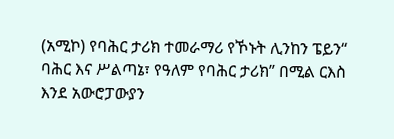(አሚኮ) የባሕር ታሪክ ተመራማሪ የኾኑት ሊንከን ፔይን“ ባሕር እና ሥልጣኔ፣ የዓለም የባሕር ታሪክ” በሚል ርእስ እንደ አውሮፓውያን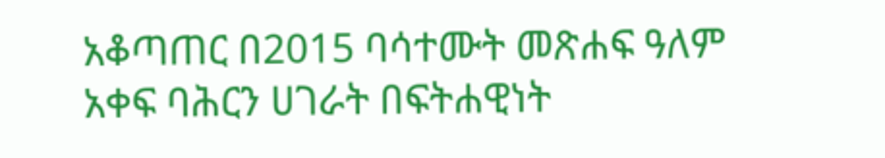አቆጣጠር በ2015 ባሳተሙት መጽሐፍ ዓለም አቀፍ ባሕርን ሀገራት በፍትሐዊነት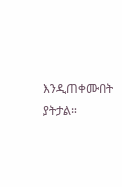እንዲጠቀሙበት ያትታል።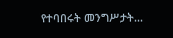የተባበሩት መንግሥታት...